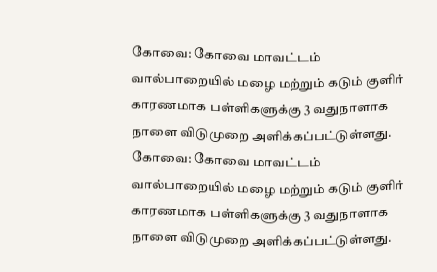கோவை: கோவை மாவட்டம் வால்பாறையில் மழை மற்றும் கடும் குளிர் காரணமாக பள்ளிகளுக்கு 3 வதுநாளாக நாளை விடுமுறை அளிக்கப்பட்டுள்ளது.
கோவை: கோவை மாவட்டம் வால்பாறையில் மழை மற்றும் கடும் குளிர் காரணமாக பள்ளிகளுக்கு 3 வதுநாளாக நாளை விடுமுறை அளிக்கப்பட்டுள்ளது.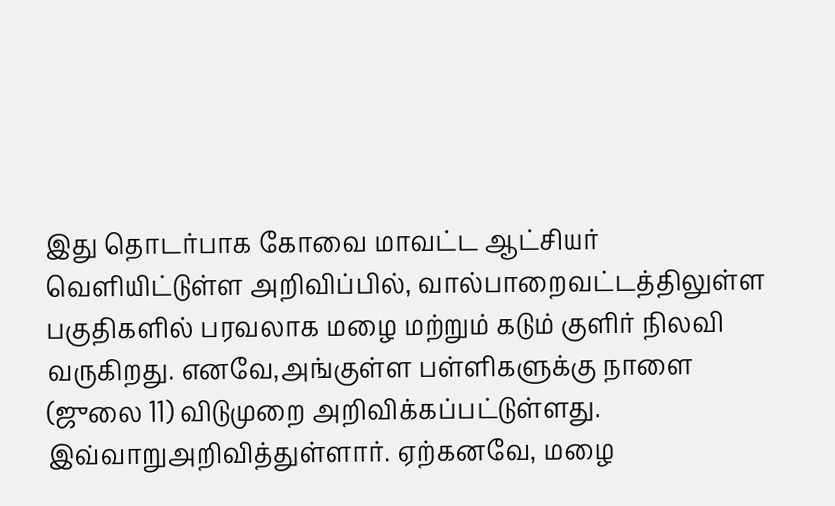இது தொடர்பாக கோவை மாவட்ட ஆட்சியர் வெளியிட்டுள்ள அறிவிப்பில், வால்பாறைவட்டத்திலுள்ள பகுதிகளில் பரவலாக மழை மற்றும் கடும் குளிர் நிலவி வருகிறது. எனவே,அங்குள்ள பள்ளிகளுக்கு நாளை (ஜுலை 11) விடுமுறை அறிவிக்கப்பட்டுள்ளது. இவ்வாறுஅறிவித்துள்ளார். ஏற்கனவே, மழை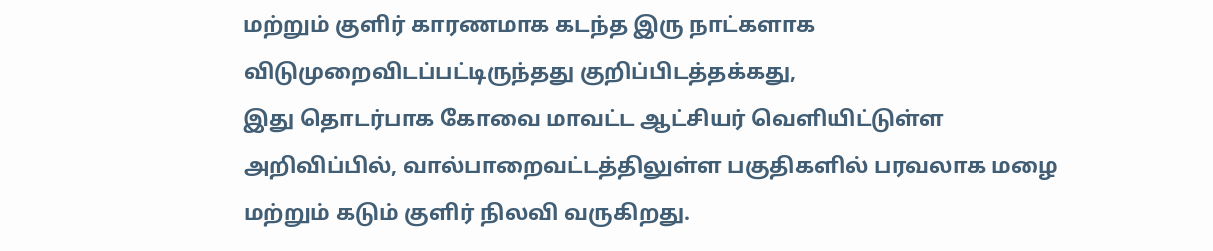மற்றும் குளிர் காரணமாக கடந்த இரு நாட்களாக விடுமுறைவிடப்பட்டிருந்தது குறிப்பிடத்தக்கது,
இது தொடர்பாக கோவை மாவட்ட ஆட்சியர் வெளியிட்டுள்ள அறிவிப்பில், வால்பாறைவட்டத்திலுள்ள பகுதிகளில் பரவலாக மழை மற்றும் கடும் குளிர் நிலவி வருகிறது.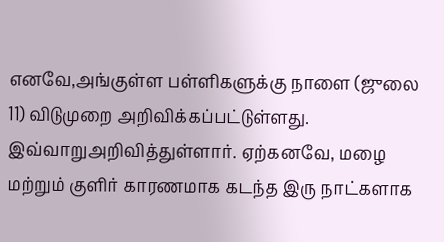எனவே,அங்குள்ள பள்ளிகளுக்கு நாளை (ஜுலை 11) விடுமுறை அறிவிக்கப்பட்டுள்ளது. இவ்வாறுஅறிவித்துள்ளார். ஏற்கனவே, மழை மற்றும் குளிர் காரணமாக கடந்த இரு நாட்களாக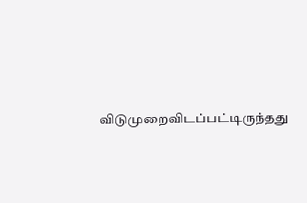விடுமுறைவிடப்பட்டிருந்தது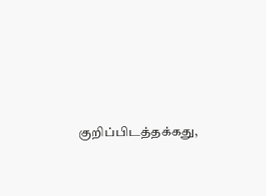குறிப்பிடத்தக்கது,